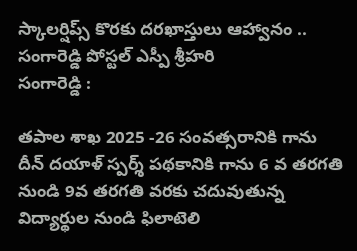స్కాలర్షిప్స్ కొరకు దరఖాస్తులు ఆహ్వానం ..
సంగారెడ్డి పోస్టల్ ఎస్పీ శ్రీహరి
సంగారెడ్డి :

తపాల శాఖ 2025 -26 సంవత్సరానికి గాను దీన్ దయాళ్ స్పర్శ్ పథకానికి గాను 6 వ తరగతి నుండి 9వ తరగతి వరకు చదువుతున్న విద్యార్థుల నుండి ఫిలాటెలి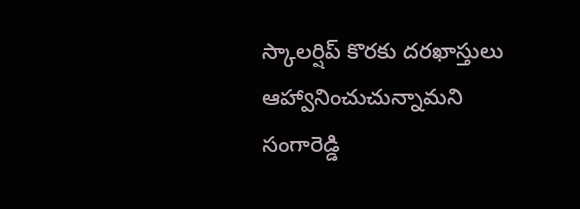స్కాలర్షిప్ కొరకు దరఖాస్తులు ఆహ్వానించుచున్నామని సంగారెడ్డి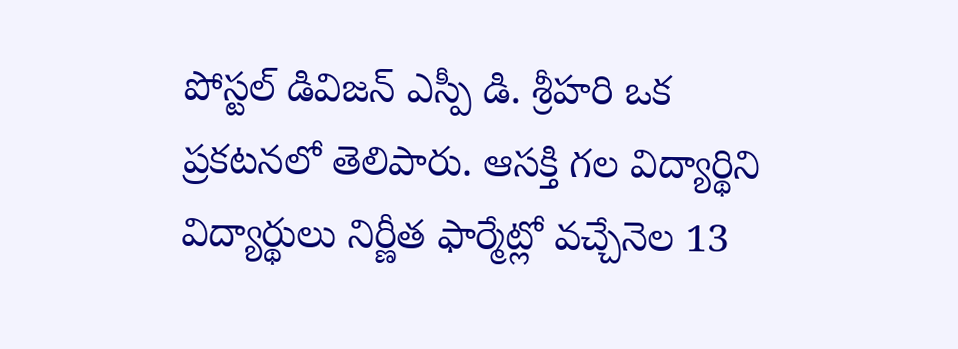పోస్టల్ డివిజన్ ఎస్పీ డి. శ్రీహరి ఒక ప్రకటనలో తెలిపారు. ఆసక్తి గల విద్యార్థిని విద్యార్థులు నిర్ణీత ఫార్మేట్లో వచ్చేనెల 13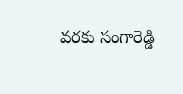వరకు సంగారెడ్డి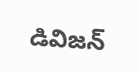డివిజన్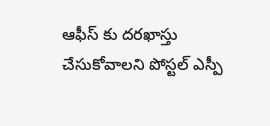ఆఫీస్ కు దరఖాస్తు చేసుకోవాలని పోస్టల్ ఎస్పీ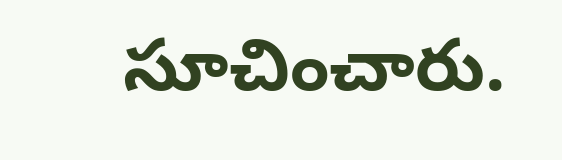సూచించారు.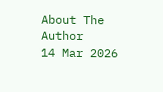About The Author
14 Mar 2026